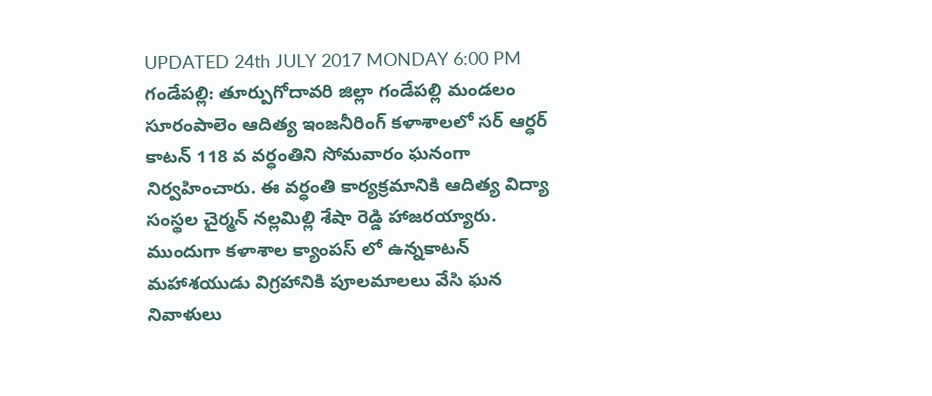UPDATED 24th JULY 2017 MONDAY 6:00 PM
గండేపల్లి: తూర్పుగోదావరి జిల్లా గండేపల్లి మండలం సూరంపాలెం ఆదిత్య ఇంజనీరింగ్ కళాశాలలో సర్ ఆర్ధర్ కాటన్ 118 వ వర్ధంతిని సోమవారం ఘనంగా నిర్వహించారు. ఈ వర్ధంతి కార్యక్రమానికి ఆదిత్య విద్యా సంస్థల చైర్మన్ నల్లమిల్లి శేషా రెడ్డి హాజరయ్యారు. ముందుగా కళాశాల క్యాంపస్ లో ఉన్నకాటన్ మహాశయుడు విగ్రహానికి పూలమాలలు వేసి ఘన నివాళులు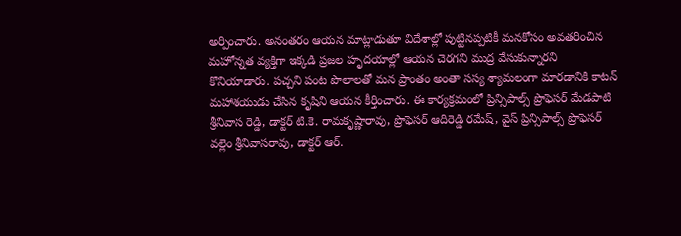అర్పించారు. అనంతరం ఆయన మాట్లాడుతూ విదేశాల్లో పుట్టినప్పటికీ మనకోసం అవతరించిన మహోన్నత వ్యక్తిగా ఇక్కడి ప్రజల హృదయాల్లో ఆయన చెరగని ముద్ర వేసుకున్నారని కొనియాడారు. పచ్చని పంట పొలాలతో మన ప్రాంతం అంతా సస్య శ్యామలంగా మారడానికి కాటన్ మహాశయుడు చేసిన కృషిని ఆయన కీర్తించారు. ఈ కార్యక్రమంలో ప్రిన్సిపాల్స్ ప్రొఫెసర్ మేడపాటి శ్రీనివాస రెడ్డి, డాక్టర్ టి.కె. రామకృష్ణారావు, ప్రొఫెసర్ ఆదిరెడ్డి రమేష్, వైస్ ప్రిన్సిపాల్స్ ప్రొఫెసర్ వల్లెం శ్రీనివాసరావు, డాక్టర్ ఆర్.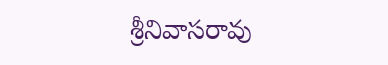శ్రీనివాసరావు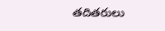తదితరులు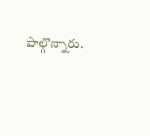పాల్గొన్నారు.